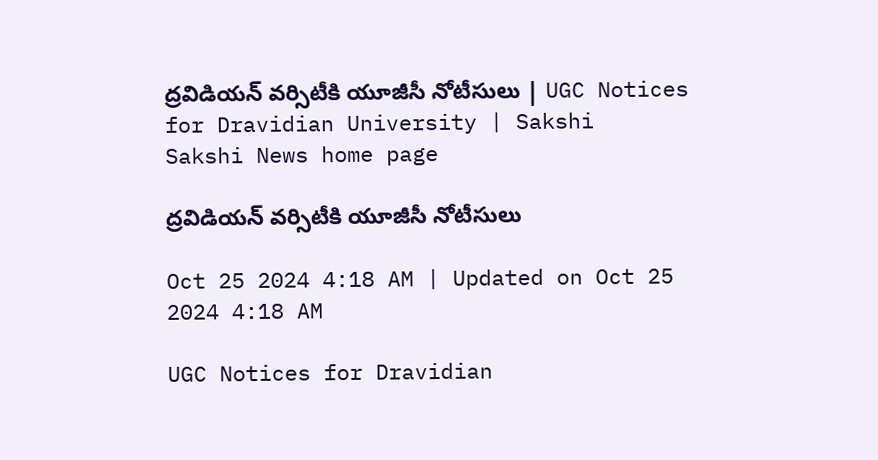ద్రవిడియన్‌ వర్సిటీకి యూజీసీ నోటీసులు | UGC Notices for Dravidian University | Sakshi
Sakshi News home page

ద్రవిడియన్‌ వర్సిటీకి యూజీసీ నోటీసులు

Oct 25 2024 4:18 AM | Updated on Oct 25 2024 4:18 AM

UGC Notices for Dravidian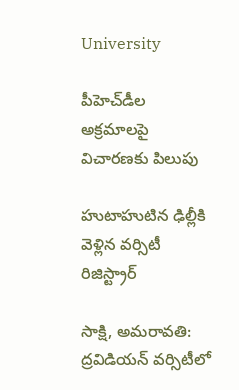University

పీహెచ్‌డీల అక్రమాలపై విచారణకు పిలుపు

హుటాహుటిన ఢిల్లీకి వెళ్లిన వర్సిటీ రిజిస్ట్రార్

సాక్షి, అమరావతి: ద్రవిడియన్‌ వర్సిటీలో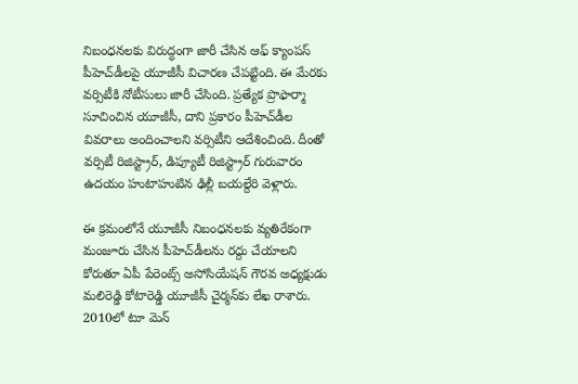నిబంధనలకు విరుద్ధంగా జారీ చేసిన ఆఫ్‌ క్యాంపస్‌ పీహెచ్‌డీలపై యూజీసీ విచారణ చేపట్టింది. ఈ మేరకు వర్సిటీకి నోటీసులు జారీ చేసింది. ప్రత్యేక ప్రొఫార్మా సూచించిన యూజీసీ, దాని ప్రకారం పీహెచ్‌డీల వివరాలు అందించాలని వర్సిటీని ఆదేశించింది. దీంతో వర్సిటీ రిజిస్ట్రార్, డిప్యూటీ రిజిస్ట్రార్ గురువారం ఉదయం హుటాహుటిన ఢిల్లీ బయల్దేరి వెళ్లారు.

ఈ క్రమంలోనే యూజీసీ నిబంధనలకు వ్యతిరేకంగా మంజూరు చేసిన పీహెచ్‌డీలను రద్దు చేయాలని కోరుతూ ఏపీ పేరెంట్స్‌ అసోసియేషన్‌ గౌరవ అధ్యక్షుడు మలిరెడ్డి కోటారెడ్డి యూజీసీ చైర్మన్‌కు లేఖ రాశారు. 2010లో టూ మెన్‌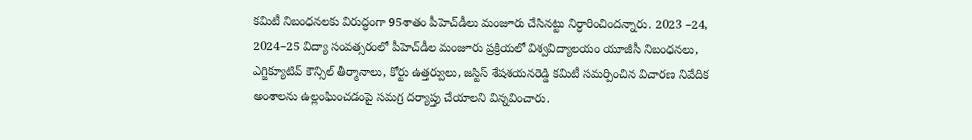కమిటీ నిబంధనలకు విరుద్ధంగా 95శాతం పీహెచ్‌డీలు మంజూరు చేసినట్టు నిర్ధారించిందన్నారు. 2023 –24, 2024–25 విద్యా సంవత్సరంలో పీహెచ్‌డీల మంజూరు ప్రక్రియలో విశ్వవిద్యాలయం యూజీసీ నిబంధనలు, ఎగ్జిక్యూటివ్‌ కౌన్సిల్‌ తీర్మానాలు, కోర్టు ఉత్తర్వులు, జస్టిస్‌ శేషశయనరెడ్డి కమిటీ సమర్పించిన విచారణ నివేదిక అంశాలను ఉల్లంఘించడంపై సమగ్ర దర్యాప్తు చేయాలని విన్నవించారు.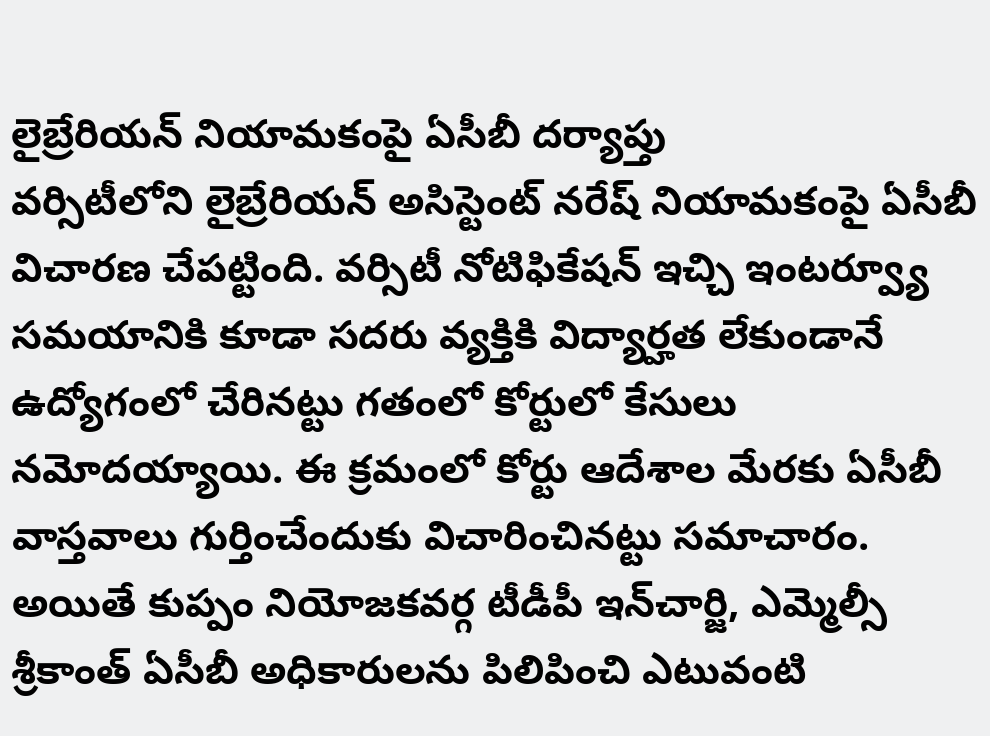లైబ్రేరియన్‌ నియామకంపై ఏసీబీ దర్యాప్తు
వర్సిటీలోని లైబ్రేరియన్‌ అసిస్టెంట్‌ నరేష్‌ నియామకంపై ఏసీబీ విచారణ చేపట్టింది. వర్సిటీ నోటిఫికేషన్‌ ఇచ్చి ఇంటర్వ్యూ సమయానికి కూడా సదరు వ్యక్తికి విద్యార్హత లేకుండానే ఉద్యోగంలో చేరినట్టు గతంలో కోర్టులో కేసులు నమోదయ్యాయి. ఈ క్రమంలో కోర్టు ఆదేశాల మేరకు ఏసీబీ వాస్తవాలు గుర్తించేందుకు విచారించినట్టు సమాచారం. అయితే కుప్పం నియోజకవర్గ టీడీపీ ఇన్‌చార్జి, ఎమ్మెల్సీ శ్రీకాంత్‌ ఏసీబీ అధికారులను పిలిపించి ఎటువంటి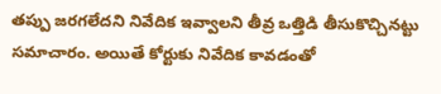తప్పు జరగలేదని నివేదిక ఇవ్వాలని తీవ్ర ఒత్తిడి తీసుకొచ్చినట్టు సమాచారం. అయితే కోర్టుకు నివేదిక కావడంతో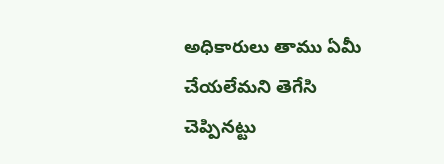అధికారులు తాము ఏమీ చేయలేమని తెగేసి చెప్పినట్టు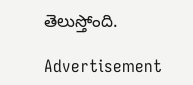తెలుస్తోంది.

Advertisement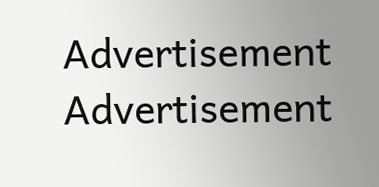Advertisement
Advertisement